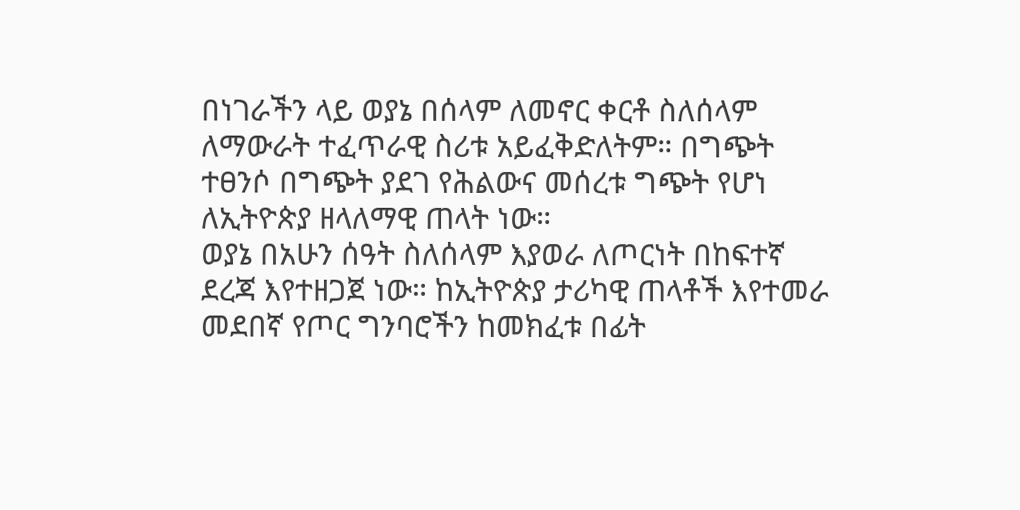በነገራችን ላይ ወያኔ በሰላም ለመኖር ቀርቶ ስለሰላም ለማውራት ተፈጥራዊ ስሪቱ አይፈቅድለትም። በግጭት ተፀንሶ በግጭት ያደገ የሕልውና መሰረቱ ግጭት የሆነ ለኢትዮጵያ ዘላለማዊ ጠላት ነው።
ወያኔ በአሁን ሰዓት ስለሰላም እያወራ ለጦርነት በከፍተኛ ደረጃ እየተዘጋጀ ነው። ከኢትዮጵያ ታሪካዊ ጠላቶች እየተመራ መደበኛ የጦር ግንባሮችን ከመክፈቱ በፊት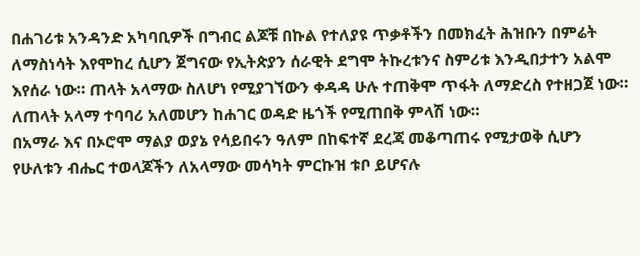በሐገሪቱ አንዳንድ አካባቢዎች በግብር ልጆቹ በኩል የተለያዩ ጥቃቶችን በመክፈት ሕዝቡን በምሬት ለማስነሳት እየሞከረ ሲሆን ጀግናው የኢትጵያን ሰራዊት ደግሞ ትኩረቱንና ስምሪቱ እንዲበታተን አልሞ እየሰራ ነው። ጠላት አላማው ስለሆነ የሚያገኘውን ቀዳዳ ሁሉ ተጠቅሞ ጥፋት ለማድረስ የተዘጋጀ ነው። ለጠላት አላማ ተባባሪ አለመሆን ከሐገር ወዳድ ዜጎች የሚጠበቅ ምላሽ ነው።
በአማራ እና በኦሮሞ ማልያ ወያኔ የሳይበሩን ዓለም በከፍተኛ ደረጃ መቆጣጠሩ የሚታወቅ ሲሆን የሁለቱን ብሔር ተወላጆችን ለአላማው መሳካት ምርኩዝ ቱቦ ይሆናሉ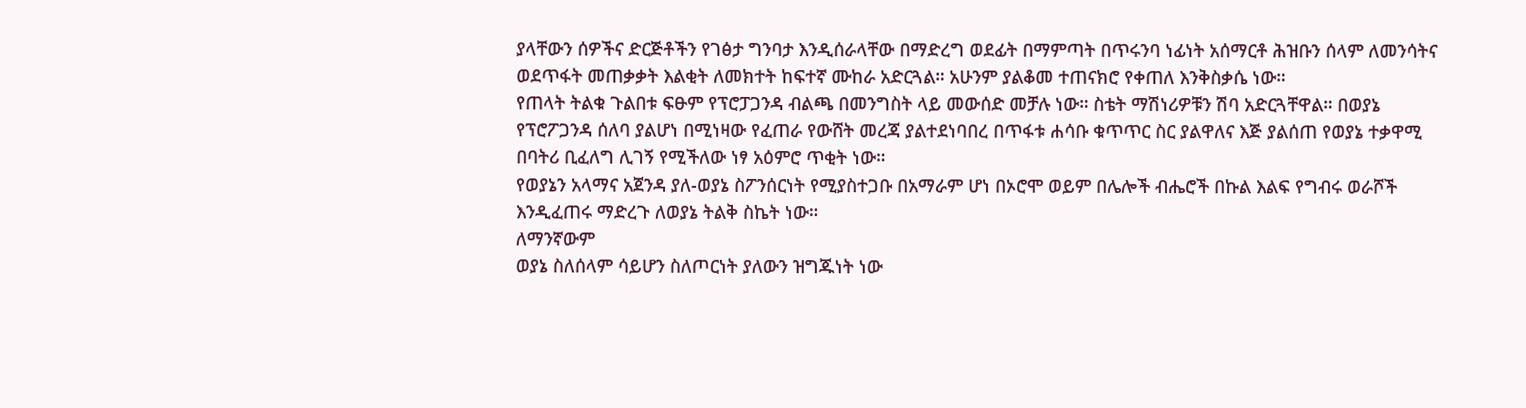ያላቸውን ሰዎችና ድርጅቶችን የገፅታ ግንባታ እንዲሰራላቸው በማድረግ ወደፊት በማምጣት በጥሩንባ ነፊነት አሰማርቶ ሕዝቡን ሰላም ለመንሳትና ወደጥፋት መጠቃቃት እልቂት ለመክተት ከፍተኛ ሙከራ አድርጓል። አሁንም ያልቆመ ተጠናክሮ የቀጠለ እንቅስቃሴ ነው።
የጠላት ትልቁ ጉልበቱ ፍፁም የፕሮፓጋንዳ ብልጫ በመንግስት ላይ መውሰድ መቻሉ ነው። ስቴት ማሽነሪዎቹን ሽባ አድርጓቸዋል። በወያኔ የፕሮፖጋንዳ ሰለባ ያልሆነ በሚነዛው የፈጠራ የውሸት መረጃ ያልተደነባበረ በጥፋቱ ሐሳቡ ቁጥጥር ስር ያልዋለና እጅ ያልሰጠ የወያኔ ተቃዋሚ በባትሪ ቢፈለግ ሊገኝ የሚችለው ነፃ አዕምሮ ጥቂት ነው።
የወያኔን አላማና አጀንዳ ያለ-ወያኔ ስፖንሰርነት የሚያስተጋቡ በአማራም ሆነ በኦሮሞ ወይም በሌሎች ብሔሮች በኩል እልፍ የግብሩ ወራሾች እንዲፈጠሩ ማድረጉ ለወያኔ ትልቅ ስኬት ነው።
ለማንኛውም
ወያኔ ስለሰላም ሳይሆን ስለጦርነት ያለውን ዝግጁነት ነው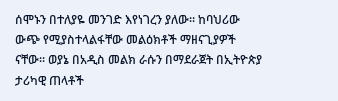ሰሞኑን በተለያዬ መንገድ እየነገረን ያለው። ከባህሪው ውጭ የሚያስተላልፋቸው መልዕክቶች ማዘናጊያዎች ናቸው። ወያኔ በአዲስ መልክ ራሱን በማደራጀት በኢትዮጵያ ታሪካዊ ጠላቶች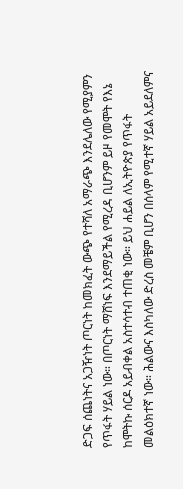ድጋፍ ሰጨነትና አጋዥነት ጦርነት ከመክፈት ውጭ የተሻለ አማራጭ እንደሌለው የሚያምን የጥፋት ሃይል ነው። በጦርነት ማሸነፍ እንደማይችል የሚረዳ ቢሆንም ይዞ የመሞት የእኔ ከሞትኩ ሰርዶ አይብቀል አስተሳተብ ተጠቂ ነው። ይህ ሐይል ለኢትዮጵያ የጥፋት መልዕክተኛ ነው። ሕልውና እስካለው ድረስ መቼም ቢሆን በሰላም የሚተኛ ሃይል አይደለምና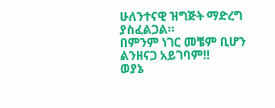ሁለንተናዊ ዝግጅት ማድረግ ያስፈልጋል።
በምንም ነገር መቼም ቢሆን ልንዘናጋ አይገባም‼
ወያኔ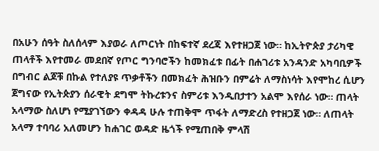በአሁን ሰዓት ስለሰላም እያወራ ለጦርነት በከፍተኛ ደረጃ እየተዘጋጀ ነው። ከኢትዮጵያ ታሪካዊ ጠላቶች እየተመራ መደበኛ የጦር ግንባሮችን ከመክፈቱ በፊት በሐገሪቱ አንዳንድ አካባቢዎች በግብር ልጆቹ በኩል የተለያዩ ጥቃቶችን በመክፈት ሕዝቡን በምሬት ለማስነሳት እየሞከረ ሲሆን ጀግናው የኢትጵያን ሰራዊት ደግሞ ትኩረቱንና ስምሪቱ እንዲበታተን አልሞ እየሰራ ነው። ጠላት አላማው ስለሆነ የሚያገኘውን ቀዳዳ ሁሉ ተጠቅሞ ጥፋት ለማድረስ የተዘጋጀ ነው። ለጠላት አላማ ተባባሪ አለመሆን ከሐገር ወዳድ ዜጎች የሚጠበቅ ምላሽ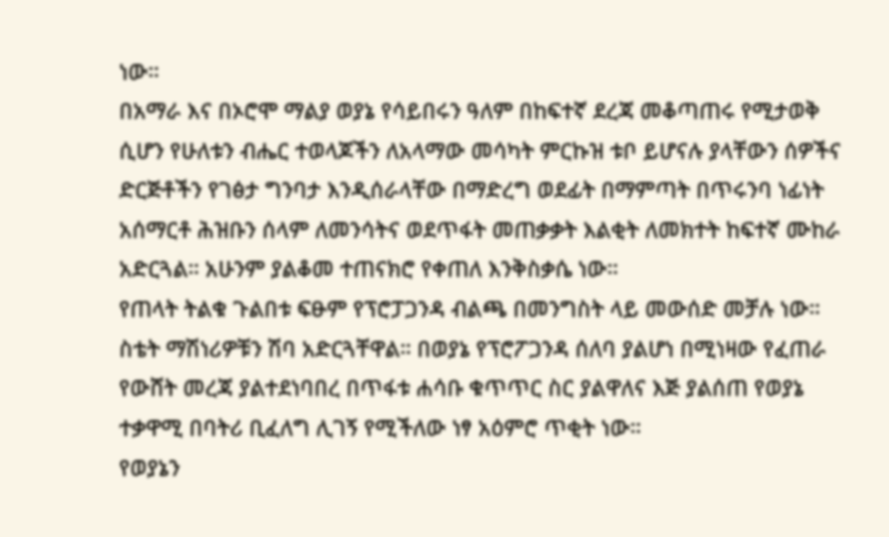ነው።
በአማራ እና በኦሮሞ ማልያ ወያኔ የሳይበሩን ዓለም በከፍተኛ ደረጃ መቆጣጠሩ የሚታወቅ ሲሆን የሁለቱን ብሔር ተወላጆችን ለአላማው መሳካት ምርኩዝ ቱቦ ይሆናሉ ያላቸውን ሰዎችና ድርጅቶችን የገፅታ ግንባታ እንዲሰራላቸው በማድረግ ወደፊት በማምጣት በጥሩንባ ነፊነት አሰማርቶ ሕዝቡን ሰላም ለመንሳትና ወደጥፋት መጠቃቃት እልቂት ለመክተት ከፍተኛ ሙከራ አድርጓል። አሁንም ያልቆመ ተጠናክሮ የቀጠለ እንቅስቃሴ ነው።
የጠላት ትልቁ ጉልበቱ ፍፁም የፕሮፓጋንዳ ብልጫ በመንግስት ላይ መውሰድ መቻሉ ነው። ስቴት ማሽነሪዎቹን ሽባ አድርጓቸዋል። በወያኔ የፕሮፖጋንዳ ሰለባ ያልሆነ በሚነዛው የፈጠራ የውሸት መረጃ ያልተደነባበረ በጥፋቱ ሐሳቡ ቁጥጥር ስር ያልዋለና እጅ ያልሰጠ የወያኔ ተቃዋሚ በባትሪ ቢፈለግ ሊገኝ የሚችለው ነፃ አዕምሮ ጥቂት ነው።
የወያኔን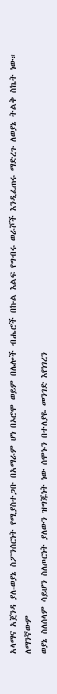አላማና አጀንዳ ያለ-ወያኔ ስፖንሰርነት የሚያስተጋቡ በአማራም ሆነ በኦሮሞ ወይም በሌሎች ብሔሮች በኩል እልፍ የግብሩ ወራሾች እንዲፈጠሩ ማድረጉ ለወያኔ ትልቅ ስኬት ነው።
ለማንኛውም
ወያኔ ስለሰላም ሳይሆን ስለጦርነት ያለውን ዝግጁነት ነው ሰሞኑን በተለያዬ መንገድ እየነገረን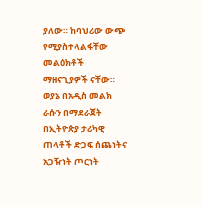ያለው። ከባህሪው ውጭ የሚያስተላልፋቸው መልዕክቶች ማዘናጊያዎች ናቸው። ወያኔ በአዲስ መልክ ራሱን በማደራጀት በኢትዮጵያ ታሪካዊ ጠላቶች ድጋፍ ሰጨነትና አጋዥነት ጦርነት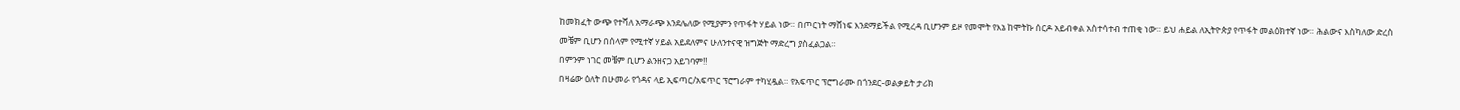ከመክፈት ውጭ የተሻለ አማራጭ እንደሌለው የሚያምን የጥፋት ሃይል ነው። በጦርነት ማሸነፍ እንደማይችል የሚረዳ ቢሆንም ይዞ የመሞት የእኔ ከሞትኩ ሰርዶ አይብቀል አስተሳተብ ተጠቂ ነው። ይህ ሐይል ለኢትዮጵያ የጥፋት መልዕክተኛ ነው። ሕልውና እስካለው ድረስ መቼም ቢሆን በሰላም የሚተኛ ሃይል አይደለምና ሁለንተናዊ ዝግጅት ማድረግ ያስፈልጋል።
በምንም ነገር መቼም ቢሆን ልንዘናጋ አይገባም‼
በዛሬው ዕለት በሁመራ የጎዳና ላይ ኢፍጣር/አፍጥር ፕሮግራም ተካሂዷል። የአፍጥር ፕሮግራሙ በጎንደር-ወልቃይት ታሪክ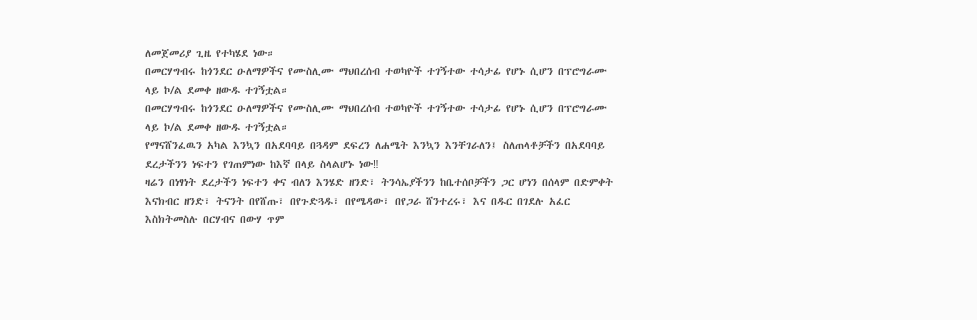ለመጀመሪያ ጊዜ የተካሄደ ነው።
በመርሃግብሩ ከጎንደር ዑለማዎችና የሙስሊሙ ማህበረሰብ ተወካዮች ተገኝተው ተሳታፊ የሆኑ ሲሆን በፕሮግራሙ ላይ ኮ/ል ደመቀ ዘውዱ ተገኝቷል።
በመርሃግብሩ ከጎንደር ዑለማዎችና የሙስሊሙ ማህበረሰብ ተወካዮች ተገኝተው ተሳታፊ የሆኑ ሲሆን በፕሮግራሙ ላይ ኮ/ል ደመቀ ዘውዱ ተገኝቷል።
የማናሸንፈዉን አካል እንኳን በአደባባይ በጓዳም ደፍረን ለሐሜት እንኳን እንቸገራለን፤ ስለጠላቶቻችን በአደባባይ ደረታችንን ነፍተን የገጠምነው ከእኛ በላይ ስላልሆኑ ነው‼
ዛሬን በነፃነት ደረታችን ነፍተን ቀና ብለን እንሄድ ዘንድ፣ ትንሳኤያችንን ከቤተሰቦቻችን ጋር ሆነን በሰላም በድምቀት እናክብር ዘንድ፣ ትናንት በየሸጡ፣ በየጉድጓዱ፣ በየሜዳው፣ በየጋራ ሸንተረሩ፣ እና በዱር በገደሉ አፈር እስክትመስሉ በርሃብና በውሃ ጥም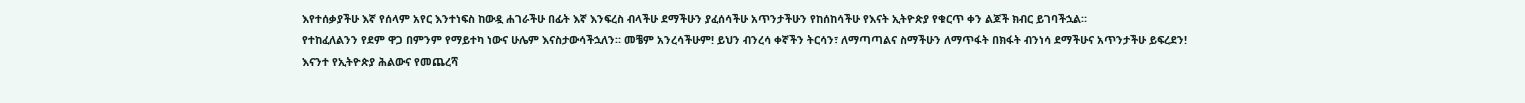እየተሰቃያችሁ እኛ የሰላም አየር እንተነፍስ ከውዷ ሐገራችሁ በፊት እኛ እንፍረስ ብላችሁ ደማችሁን ያፈሰሳችሁ አጥንታችሁን የከሰከሳችሁ የእናት ኢትዮጵያ የቁርጥ ቀን ልጆች ክብር ይገባችኋል።
የተከፈለልንን የደም ዋጋ በምንም የማይተካ ነውና ሁሌም እናስታውሳችኋለን። መቼም አንረሳችሁም! ይህን ብንረሳ ቀኛችን ትርሳን፣ ለማጣጣልና ስማችሁን ለማጥፋት በክፋት ብንነሳ ደማችሁና አጥንታችሁ ይፍረደን!
እናንተ የኢትዮጵያ ሕልውና የመጨረሻ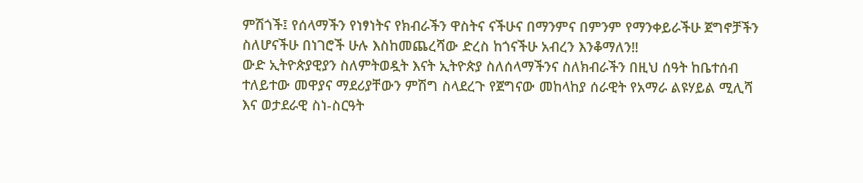ምሽጎች፤ የሰላማችን የነፃነትና የክብራችን ዋስትና ናችሁና በማንምና በምንም የማንቀይራችሁ ጀግኖቻችን ስለሆናችሁ በነገሮች ሁሉ እስከመጨረሻው ድረስ ከጎናችሁ አብረን እንቆማለን‼
ውድ ኢትዮጵያዊያን ስለምትወዷት እናት ኢትዮጵያ ስለሰላማችንና ስለክብራችን በዚህ ሰዓት ከቤተሰብ ተለይተው መዋያና ማደሪያቸውን ምሽግ ስላደረጉ የጀግናው መከላከያ ሰራዊት የአማራ ልዩሃይል ሚሊሻ እና ወታደራዊ ስነ-ስርዓት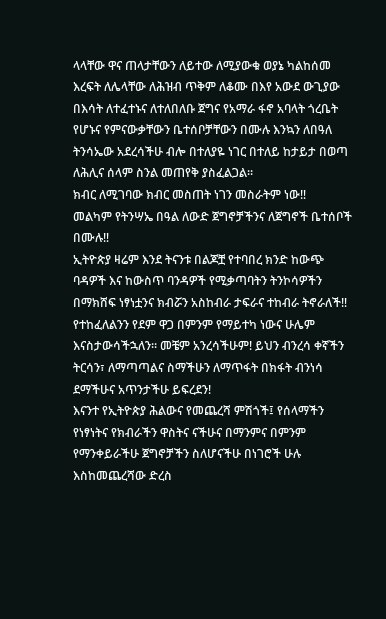ላላቸው ዋና ጠላታቸውን ለይተው ለሚያውቁ ወያኔ ካልከሰመ እረፍት ለሌላቸው ለሕዝብ ጥቅም ለቆሙ በእየ አውደ ውጊያው በእሳት ለተፈተኑና ለተለበለቡ ጀግና የአማራ ፋኖ አባላት ጎረቤት የሆኑና የምናውቃቸውን ቤተሰቦቻቸውን በሙሉ እንኳን ለበዓለ ትንሳኤው አደረሳችሁ ብሎ በተለያዬ ነገር በተለይ ከታይታ በወጣ ለሕሊና ሰላም ስንል መጠየቅ ያስፈልጋል።
ክብር ለሚገባው ክብር መስጠት ነገን መስራትም ነው‼
መልካም የትንሣኤ በዓል ለውድ ጀግኖቻችንና ለጀግኖች ቤተሰቦች በሙሉ‼
ኢትዮጵያ ዛሬም እንደ ትናንቱ በልጆቿ የተባበረ ክንድ ከውጭ ባዳዎች እና ከውስጥ ባንዳዎች የሚቃጣባትን ትንኮሳዎችን በማክሸፍ ነፃነቷንና ክብሯን አስከብራ ታፍራና ተከብራ ትኖራለች‼
የተከፈለልንን የደም ዋጋ በምንም የማይተካ ነውና ሁሌም እናስታውሳችኋለን። መቼም አንረሳችሁም! ይህን ብንረሳ ቀኛችን ትርሳን፣ ለማጣጣልና ስማችሁን ለማጥፋት በክፋት ብንነሳ ደማችሁና አጥንታችሁ ይፍረደን!
እናንተ የኢትዮጵያ ሕልውና የመጨረሻ ምሽጎች፤ የሰላማችን የነፃነትና የክብራችን ዋስትና ናችሁና በማንምና በምንም የማንቀይራችሁ ጀግኖቻችን ስለሆናችሁ በነገሮች ሁሉ እስከመጨረሻው ድረስ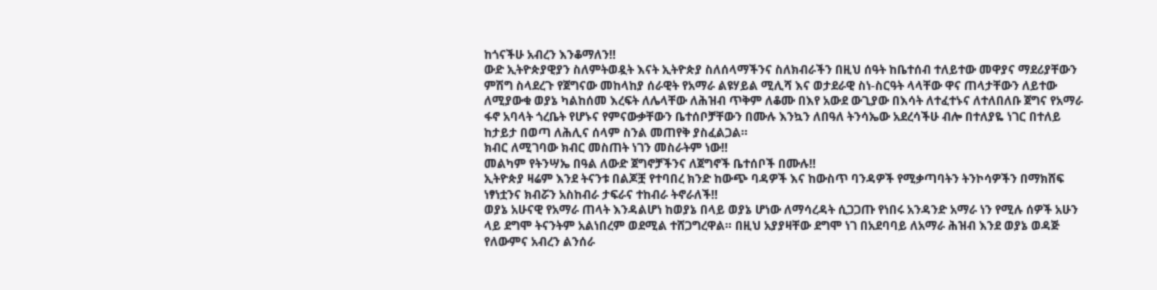ከጎናችሁ አብረን እንቆማለን‼
ውድ ኢትዮጵያዊያን ስለምትወዷት እናት ኢትዮጵያ ስለሰላማችንና ስለክብራችን በዚህ ሰዓት ከቤተሰብ ተለይተው መዋያና ማደሪያቸውን ምሽግ ስላደረጉ የጀግናው መከላከያ ሰራዊት የአማራ ልዩሃይል ሚሊሻ እና ወታደራዊ ስነ-ስርዓት ላላቸው ዋና ጠላታቸውን ለይተው ለሚያውቁ ወያኔ ካልከሰመ እረፍት ለሌላቸው ለሕዝብ ጥቅም ለቆሙ በእየ አውደ ውጊያው በእሳት ለተፈተኑና ለተለበለቡ ጀግና የአማራ ፋኖ አባላት ጎረቤት የሆኑና የምናውቃቸውን ቤተሰቦቻቸውን በሙሉ እንኳን ለበዓለ ትንሳኤው አደረሳችሁ ብሎ በተለያዬ ነገር በተለይ ከታይታ በወጣ ለሕሊና ሰላም ስንል መጠየቅ ያስፈልጋል።
ክብር ለሚገባው ክብር መስጠት ነገን መስራትም ነው‼
መልካም የትንሣኤ በዓል ለውድ ጀግኖቻችንና ለጀግኖች ቤተሰቦች በሙሉ‼
ኢትዮጵያ ዛሬም እንደ ትናንቱ በልጆቿ የተባበረ ክንድ ከውጭ ባዳዎች እና ከውስጥ ባንዳዎች የሚቃጣባትን ትንኮሳዎችን በማክሸፍ ነፃነቷንና ክብሯን አስከብራ ታፍራና ተከብራ ትኖራለች‼
ወያኔ አሁናዊ የአማራ ጠላት እንዳልሆነ ከወያኔ በላይ ወያኔ ሆነው ለማሳረዳት ሲጋጋጡ የነበሩ አንዳንድ አማራ ነን የሚሉ ሰዎች አሁን ላይ ደግሞ ትናንትም አልነበረም ወደሚል ተሸጋግረዋል። በዚህ አያያዛቸው ደግሞ ነገ በአደባባይ ለአማራ ሕዝብ እንደ ወያኔ ወዳጅ የለውምና አብረን ልንሰራ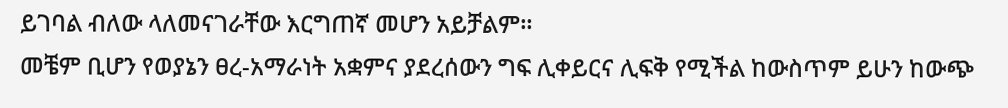ይገባል ብለው ላለመናገራቸው እርግጠኛ መሆን አይቻልም።
መቼም ቢሆን የወያኔን ፀረ-አማራነት አቋምና ያደረሰውን ግፍ ሊቀይርና ሊፍቅ የሚችል ከውስጥም ይሁን ከውጭ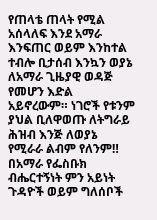የጠላቴ ጠላት የሚል አሰላለፍ እንደ አማራ እንፍጠር ወይም እንከተል ተብሎ ቢታሰብ እንኳን ወያኔ ለአማራ ጊዜያዊ ወዳጅ የመሆን እድል አይኖረውም። ነገሮች የቱንም ያህል ቢለዋወጡ ለትግራይ ሕዝብ እንጅ ለወያኔ የሚራራ ልብም የለንም‼
በአማራ የፌስቡክ ብሔርተኝነት ምን አይነት ጉዳዮች ወይም ግለሰቦች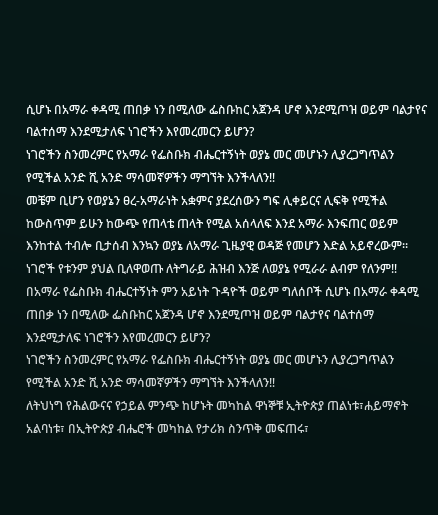ሲሆኑ በአማራ ቀዳሚ ጠበቃ ነን በሚለው ፌስቡከር አጀንዳ ሆኖ እንደሚጦዝ ወይም ባልታየና ባልተሰማ እንደሚታለፍ ነገሮችን እየመረመርን ይሆን?
ነገሮችን ስንመረምር የአማራ የፌስቡክ ብሔርተኝነት ወያኔ መር መሆኑን ሊያረጋግጥልን የሚችል አንድ ሺ አንድ ማሳመኛዎችን ማግኘት እንችላለን‼
መቼም ቢሆን የወያኔን ፀረ-አማራነት አቋምና ያደረሰውን ግፍ ሊቀይርና ሊፍቅ የሚችል ከውስጥም ይሁን ከውጭ የጠላቴ ጠላት የሚል አሰላለፍ እንደ አማራ እንፍጠር ወይም እንከተል ተብሎ ቢታሰብ እንኳን ወያኔ ለአማራ ጊዜያዊ ወዳጅ የመሆን እድል አይኖረውም። ነገሮች የቱንም ያህል ቢለዋወጡ ለትግራይ ሕዝብ እንጅ ለወያኔ የሚራራ ልብም የለንም‼
በአማራ የፌስቡክ ብሔርተኝነት ምን አይነት ጉዳዮች ወይም ግለሰቦች ሲሆኑ በአማራ ቀዳሚ ጠበቃ ነን በሚለው ፌስቡከር አጀንዳ ሆኖ እንደሚጦዝ ወይም ባልታየና ባልተሰማ እንደሚታለፍ ነገሮችን እየመረመርን ይሆን?
ነገሮችን ስንመረምር የአማራ የፌስቡክ ብሔርተኝነት ወያኔ መር መሆኑን ሊያረጋግጥልን የሚችል አንድ ሺ አንድ ማሳመኛዎችን ማግኘት እንችላለን‼
ለትህነግ የሕልውናና የኃይል ምንጭ ከሆኑት መካከል ዋነኞቹ ኢትዮጵያ ጠልነቱ፣ሐይማኖት አልባነቱ፣ በኢትዮጵያ ብሔሮች መካከል የታሪክ ስንጥቅ መፍጠሩ፣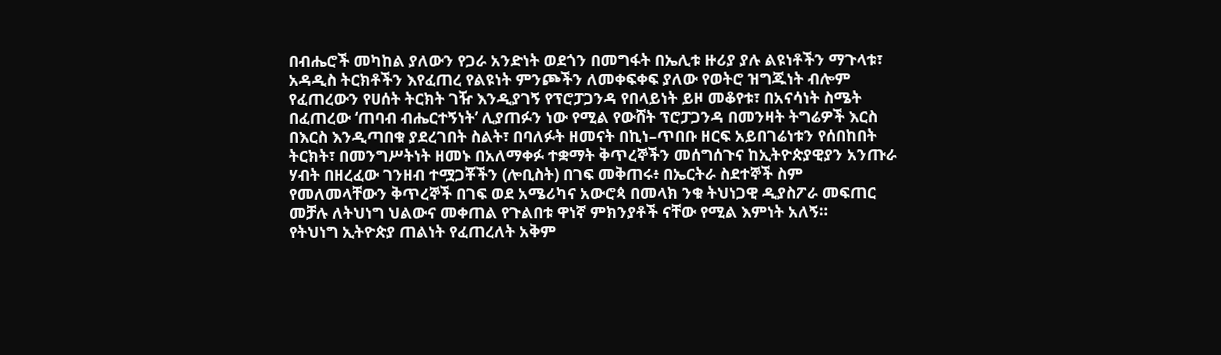በብሔሮች መካከል ያለውን የጋራ አንድነት ወደጎን በመግፋት በኤሊቱ ዙሪያ ያሉ ልዩነቶችን ማጉላቱ፣ አዳዲስ ትርክቶችን እየፈጠረ የልዩነት ምንጮችን ለመቀፍቀፍ ያለው የወትሮ ዝግጁነት ብሎም የፈጠረውን የሀሰት ትርክት ገዥ እንዲያገኝ የፕሮፓጋንዳ የበላይነት ይዞ መቆየቱ፣ በአናሳነት ስሜት በፈጠረው ‘ጠባብ ብሔርተኝነት’ ሊያጠፉን ነው የሚል የውሸት ፕሮፓጋንዳ በመንዛት ትግሬዎች እርስ በእርስ እንዲጣበቁ ያደረገበት ስልት፣ በባለፉት ዘመናት በኪነ–ጥበቡ ዘርፍ አይበገሬነቱን የሰበከበት ትርክት፣ በመንግሥትነት ዘመኑ በአለማቀፉ ተቋማት ቅጥረኞችን መሰግሰጉና ከኢትዮጵያዊያን አንጡራ ሃብት በዘረፈው ገንዘብ ተሟጋቾችን (ሎቢስት) በገፍ መቅጠሩ፥ በኤርትራ ስደተኞች ስም የመለመላቸውን ቅጥረኞች በገፍ ወደ አሜሪካና አውሮጳ በመላክ ንቁ ትህነጋዊ ዲያስፖራ መፍጠር መቻሉ ለትህነግ ህልውና መቀጠል የጉልበቱ ዋነኛ ምክንያቶች ናቸው የሚል እምነት አለኝ።
የትህነግ ኢትዮጵያ ጠልነት የፈጠረለት አቅም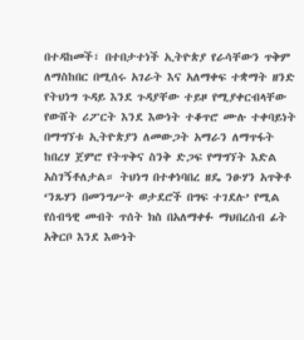በተዳከመች፣ በተበታተነች ኢትዮጵያ የራሳቸውን ጥቅም ለማስከበር በሚሰሩ አገራት እና አለማቀፍ ተቋማት ዘንድ የትህነግ ጉዳይ እንደ ጉዳያቸው ተይዞ የሚያቀርብላቸው የውሸት ሪፖርት እንደ እውነት ተቆጥሮ ሙሉ ተቀባይነት በማግኘቱ ኢትዮጵያን ለመውጋት አማራን ለማጥፋት ከበረሃ ጀምሮ የትጥቅና ስንቅ ድጋፍ የማግኘት እድል አስገኝቶለታል። ትህነግ በተቀነባበረ ዘዴ ንፁሃን አጥቅቶ ‘ንጹሃን በመንግሥት ወታደሮች በግፍ ተገደሉ’ የሚል የሰብዓዊ መብት ጥሰት ክስ በአለማቀፉ ማህበረሰብ ፊት አቅርቦ እንደ እውነት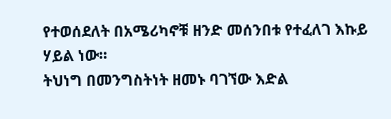የተወሰደለት በአሜሪካኖቹ ዘንድ መሰንበቱ የተፈለገ እኩይ ሃይል ነው።
ትህነግ በመንግስትነት ዘመኑ ባገኘው እድል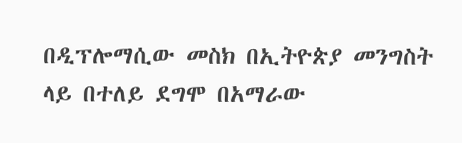በዲፕሎማሲው መስክ በኢትዮጵያ መንግስት ላይ በተለይ ደግሞ በአማራው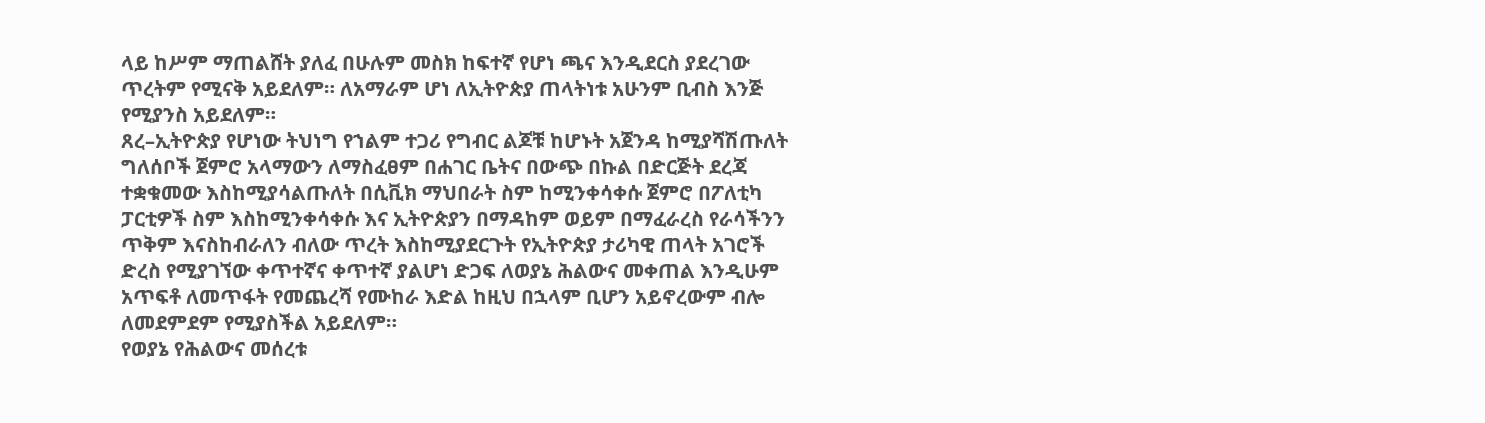ላይ ከሥም ማጠልሸት ያለፈ በሁሉም መስክ ከፍተኛ የሆነ ጫና እንዲደርስ ያደረገው ጥረትም የሚናቅ አይደለም። ለአማራም ሆነ ለኢትዮጵያ ጠላትነቱ አሁንም ቢብስ እንጅ የሚያንስ አይደለም።
ጸረ–ኢትዮጵያ የሆነው ትህነግ የኀልም ተጋሪ የግብር ልጆቹ ከሆኑት አጀንዳ ከሚያሻሽጡለት ግለሰቦች ጀምሮ አላማውን ለማስፈፀም በሐገር ቤትና በውጭ በኩል በድርጅት ደረጃ ተቋቁመው እስከሚያሳልጡለት በሲቪክ ማህበራት ስም ከሚንቀሳቀሱ ጀምሮ በፖለቲካ ፓርቲዎች ስም እስከሚንቀሳቀሱ እና ኢትዮጵያን በማዳከም ወይም በማፈራረስ የራሳችንን ጥቅም እናስከብራለን ብለው ጥረት እስከሚያደርጉት የኢትዮጵያ ታሪካዊ ጠላት አገሮች ድረስ የሚያገኘው ቀጥተኛና ቀጥተኛ ያልሆነ ድጋፍ ለወያኔ ሕልውና መቀጠል እንዲሁም አጥፍቶ ለመጥፋት የመጨረሻ የሙከራ እድል ከዚህ በኋላም ቢሆን አይኖረውም ብሎ ለመደምደም የሚያስችል አይደለም።
የወያኔ የሕልውና መሰረቱ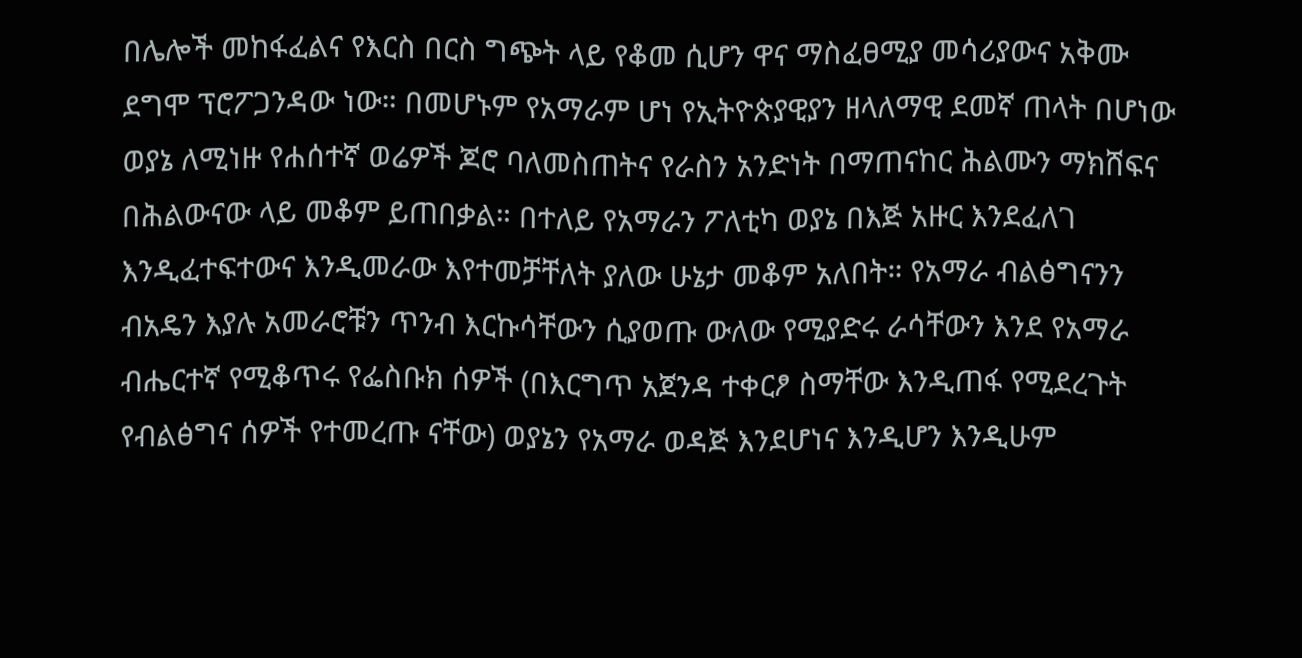በሌሎች መከፋፈልና የእርስ በርስ ግጭት ላይ የቆመ ሲሆን ዋና ማስፈፀሚያ መሳሪያውና አቅሙ ደግሞ ፕሮፖጋንዳው ነው። በመሆኑም የአማራም ሆነ የኢትዮጵያዊያን ዘላለማዊ ደመኛ ጠላት በሆነው ወያኔ ለሚነዙ የሐሰተኛ ወሬዎች ጆሮ ባለመስጠትና የራስን አንድነት በማጠናከር ሕልሙን ማክሸፍና በሕልውናው ላይ መቆም ይጠበቃል። በተለይ የአማራን ፖለቲካ ወያኔ በእጅ አዙር እንደፈለገ እንዲፈተፍተውና እንዲመራው እየተመቻቸለት ያለው ሁኔታ መቆም አለበት። የአማራ ብልፅግናንን ብአዴን እያሉ አመራሮቹን ጥንብ እርኩሳቸውን ሲያወጡ ውለው የሚያድሩ ራሳቸውን እንደ የአማራ ብሔርተኛ የሚቆጥሩ የፌስቡክ ሰዎች (በእርግጥ አጀንዳ ተቀርፆ ስማቸው እንዲጠፋ የሚደረጉት የብልፅግና ሰዎች የተመረጡ ናቸው) ወያኔን የአማራ ወዳጅ እንደሆነና እንዲሆን እንዲሁም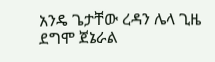አንዴ ጌታቸው ረዳን ሌላ ጊዜ ደግሞ ጀኔራል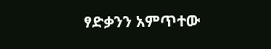ፃድቃንን አምጥተው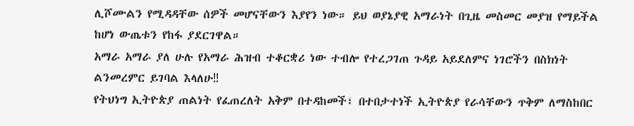ሊሾሙልን የሚዳዳቸው ሰዎች መሆናቸውን እያየን ነው። ይህ ወያኔያዊ አማራነት በጊዜ መስመር መያዝ የማይችል ከሆነ ውጤቱን የከፋ ያደርገዋል።
አማራ አማራ ያለ ሁሉ የአማራ ሕዝብ ተቆርቋሪ ነው ተብሎ የተረጋገጠ ጉዳይ አይደለምና ነገሮችን በስክነት ልንመረምር ይገባል እላለሁ‼
የትህነግ ኢትዮጵያ ጠልነት የፈጠረለት አቅም በተዳከመች፣ በተበታተነች ኢትዮጵያ የራሳቸውን ጥቅም ለማስከበር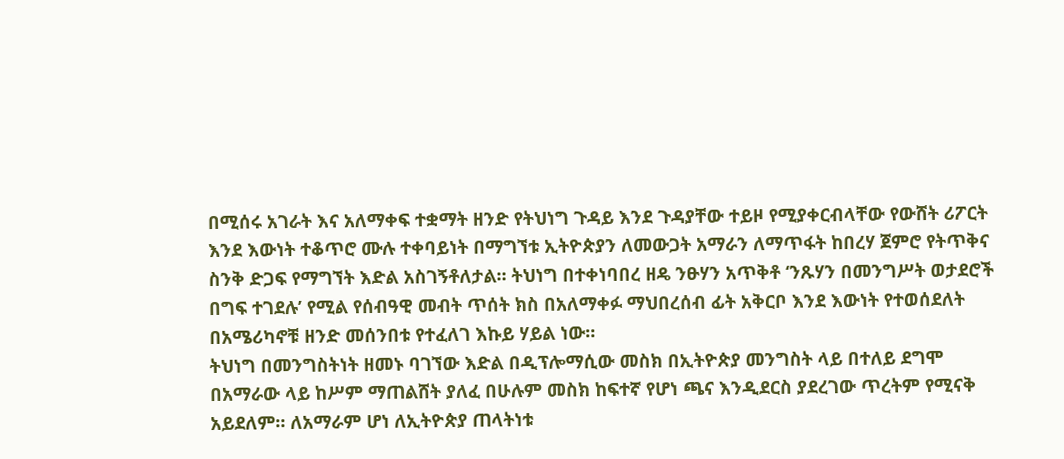በሚሰሩ አገራት እና አለማቀፍ ተቋማት ዘንድ የትህነግ ጉዳይ እንደ ጉዳያቸው ተይዞ የሚያቀርብላቸው የውሸት ሪፖርት እንደ እውነት ተቆጥሮ ሙሉ ተቀባይነት በማግኘቱ ኢትዮጵያን ለመውጋት አማራን ለማጥፋት ከበረሃ ጀምሮ የትጥቅና ስንቅ ድጋፍ የማግኘት እድል አስገኝቶለታል። ትህነግ በተቀነባበረ ዘዴ ንፁሃን አጥቅቶ ‘ንጹሃን በመንግሥት ወታደሮች በግፍ ተገደሉ’ የሚል የሰብዓዊ መብት ጥሰት ክስ በአለማቀፉ ማህበረሰብ ፊት አቅርቦ እንደ እውነት የተወሰደለት በአሜሪካኖቹ ዘንድ መሰንበቱ የተፈለገ እኩይ ሃይል ነው።
ትህነግ በመንግስትነት ዘመኑ ባገኘው እድል በዲፕሎማሲው መስክ በኢትዮጵያ መንግስት ላይ በተለይ ደግሞ በአማራው ላይ ከሥም ማጠልሸት ያለፈ በሁሉም መስክ ከፍተኛ የሆነ ጫና እንዲደርስ ያደረገው ጥረትም የሚናቅ አይደለም። ለአማራም ሆነ ለኢትዮጵያ ጠላትነቱ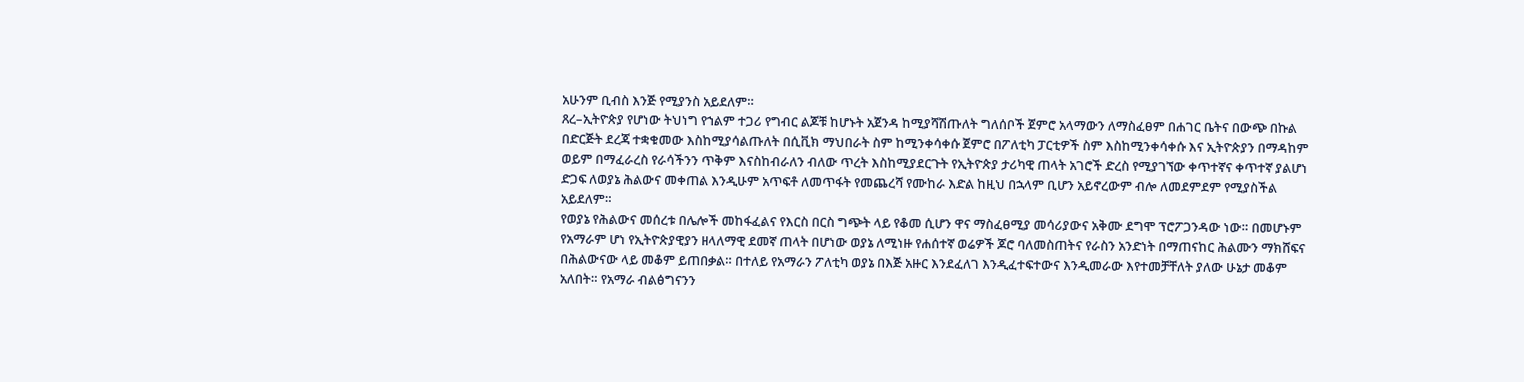አሁንም ቢብስ እንጅ የሚያንስ አይደለም።
ጸረ–ኢትዮጵያ የሆነው ትህነግ የኀልም ተጋሪ የግብር ልጆቹ ከሆኑት አጀንዳ ከሚያሻሽጡለት ግለሰቦች ጀምሮ አላማውን ለማስፈፀም በሐገር ቤትና በውጭ በኩል በድርጅት ደረጃ ተቋቁመው እስከሚያሳልጡለት በሲቪክ ማህበራት ስም ከሚንቀሳቀሱ ጀምሮ በፖለቲካ ፓርቲዎች ስም እስከሚንቀሳቀሱ እና ኢትዮጵያን በማዳከም ወይም በማፈራረስ የራሳችንን ጥቅም እናስከብራለን ብለው ጥረት እስከሚያደርጉት የኢትዮጵያ ታሪካዊ ጠላት አገሮች ድረስ የሚያገኘው ቀጥተኛና ቀጥተኛ ያልሆነ ድጋፍ ለወያኔ ሕልውና መቀጠል እንዲሁም አጥፍቶ ለመጥፋት የመጨረሻ የሙከራ እድል ከዚህ በኋላም ቢሆን አይኖረውም ብሎ ለመደምደም የሚያስችል አይደለም።
የወያኔ የሕልውና መሰረቱ በሌሎች መከፋፈልና የእርስ በርስ ግጭት ላይ የቆመ ሲሆን ዋና ማስፈፀሚያ መሳሪያውና አቅሙ ደግሞ ፕሮፖጋንዳው ነው። በመሆኑም የአማራም ሆነ የኢትዮጵያዊያን ዘላለማዊ ደመኛ ጠላት በሆነው ወያኔ ለሚነዙ የሐሰተኛ ወሬዎች ጆሮ ባለመስጠትና የራስን አንድነት በማጠናከር ሕልሙን ማክሸፍና በሕልውናው ላይ መቆም ይጠበቃል። በተለይ የአማራን ፖለቲካ ወያኔ በእጅ አዙር እንደፈለገ እንዲፈተፍተውና እንዲመራው እየተመቻቸለት ያለው ሁኔታ መቆም አለበት። የአማራ ብልፅግናንን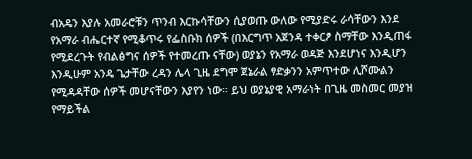ብአዴን እያሉ አመራሮቹን ጥንብ እርኩሳቸውን ሲያወጡ ውለው የሚያድሩ ራሳቸውን እንደ የአማራ ብሔርተኛ የሚቆጥሩ የፌስቡክ ሰዎች (በእርግጥ አጀንዳ ተቀርፆ ስማቸው እንዲጠፋ የሚደረጉት የብልፅግና ሰዎች የተመረጡ ናቸው) ወያኔን የአማራ ወዳጅ እንደሆነና እንዲሆን እንዲሁም አንዴ ጌታቸው ረዳን ሌላ ጊዜ ደግሞ ጀኔራል ፃድቃንን አምጥተው ሊሾሙልን የሚዳዳቸው ሰዎች መሆናቸውን እያየን ነው። ይህ ወያኔያዊ አማራነት በጊዜ መስመር መያዝ የማይችል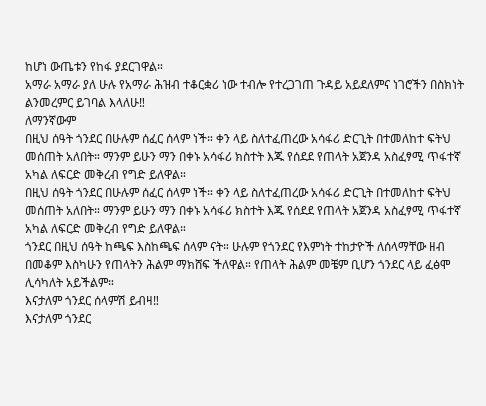ከሆነ ውጤቱን የከፋ ያደርገዋል።
አማራ አማራ ያለ ሁሉ የአማራ ሕዝብ ተቆርቋሪ ነው ተብሎ የተረጋገጠ ጉዳይ አይደለምና ነገሮችን በስክነት ልንመረምር ይገባል እላለሁ‼
ለማንኛውም
በዚህ ሰዓት ጎንደር በሁሉም ሰፈር ሰላም ነች። ቀን ላይ ስለተፈጠረው አሳፋሪ ድርጊት በተመለከተ ፍትህ መሰጠት አለበት። ማንም ይሁን ማን በቀኑ አሳፋሪ ክስተት እጁ የሰደደ የጠላት አጀንዳ አስፈፃሚ ጥፋተኛ አካል ለፍርድ መቅረብ የግድ ይለዋል።
በዚህ ሰዓት ጎንደር በሁሉም ሰፈር ሰላም ነች። ቀን ላይ ስለተፈጠረው አሳፋሪ ድርጊት በተመለከተ ፍትህ መሰጠት አለበት። ማንም ይሁን ማን በቀኑ አሳፋሪ ክስተት እጁ የሰደደ የጠላት አጀንዳ አስፈፃሚ ጥፋተኛ አካል ለፍርድ መቅረብ የግድ ይለዋል።
ጎንደር በዚህ ሰዓት ከጫፍ እስከጫፍ ሰላም ናት። ሁሉም የጎንደር የእምነት ተከታዮች ለሰላማቸው ዘብ በመቆም እስካሁን የጠላትን ሕልም ማክሸፍ ችለዋል። የጠላት ሕልም መቼም ቢሆን ጎንደር ላይ ፈፅሞ ሊሳካለት አይችልም።
እናታለም ጎንደር ሰላምሽ ይብዛ‼
እናታለም ጎንደር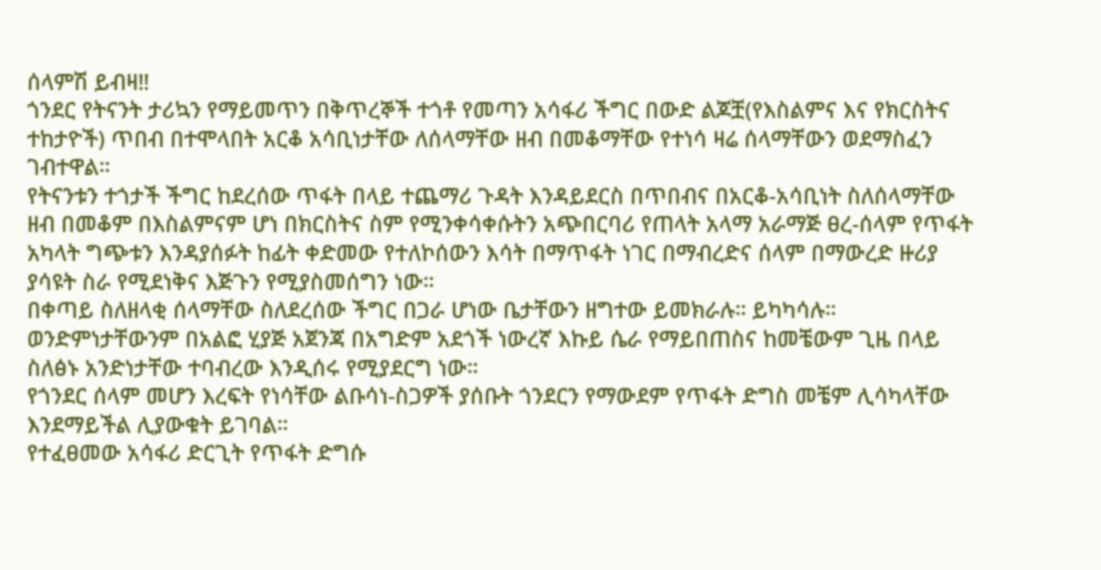ሰላምሽ ይብዛ‼
ጎንደር የትናንት ታሪኳን የማይመጥን በቅጥረኞች ተጎቶ የመጣን አሳፋሪ ችግር በውድ ልጆቿ(የእስልምና እና የክርስትና ተከታዮች) ጥበብ በተሞላበት አርቆ አሳቢነታቸው ለሰላማቸው ዘብ በመቆማቸው የተነሳ ዛሬ ሰላማቸውን ወደማስፈን ገብተዋል።
የትናንቱን ተጎታች ችግር ከደረሰው ጥፋት በላይ ተጨማሪ ጉዳት እንዳይደርስ በጥበብና በአርቆ-አሳቢነት ስለሰላማቸው ዘብ በመቆም በእስልምናም ሆነ በክርስትና ስም የሚንቀሳቀሱትን አጭበርባሪ የጠላት አላማ አራማጅ ፀረ-ሰላም የጥፋት አካላት ግጭቱን እንዳያሰፉት ከፊት ቀድመው የተለኮሰውን እሳት በማጥፋት ነገር በማብረድና ሰላም በማውረድ ዙሪያ ያሳዩት ስራ የሚደነቅና እጅጉን የሚያስመሰግን ነው።
በቀጣይ ስለዘላቂ ሰላማቸው ስለደረሰው ችግር በጋራ ሆነው ቤታቸውን ዘግተው ይመክራሉ። ይካካሳሉ። ወንድምነታቸውንም በአልፎ ሂያጅ አጀንጃ በአግድም አደጎች ነውረኛ እኩይ ሴራ የማይበጠስና ከመቼውም ጊዜ በላይ ስለፅኑ አንድነታቸው ተባብረው እንዲሰሩ የሚያደርግ ነው።
የጎንደር ሰላም መሆን እረፍት የነሳቸው ልቡሳነ-ስጋዎች ያሰቡት ጎንደርን የማውደም የጥፋት ድግስ መቼም ሊሳካላቸው እንደማይችል ሊያውቁት ይገባል።
የተፈፀመው አሳፋሪ ድርጊት የጥፋት ድግሱ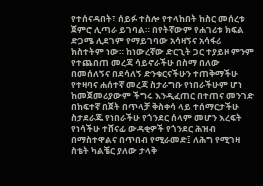የተሰናዳበት፣ ሰይፉ ተስሎ የተላከበት ከስር መሰረቱ ጀምሮ ሊጣራ ይገባል። በየትኛውም የሐገሪቱ ክፍል ድጋሜ ሊደገም የማይገባው አሳዛኝና አሳፋሪ ክስተትም ነው። ከነውረኛው ድርጊት ጋር ተያይዞ ምንም የተጨበጠ መረጃ ሳይኖራችሁ በስማ በለው በመሰለኝና በደሳለኝ ድንቁርናችሁን ተጠቅማችሁ የተዛባና ሐሰተኛ መረጃ ስታራግቡ የነበራችሁም ሆነ ከመጀመሪያውም ችግሩ እንዲፈጠር በተጠና መንገድ በከፍተኛ በጀት በጥላቻ ቅስቀሳ ላይ ተሰማርታችሁ ስታደራጁ የነበራችሁ የጎንደር ሰላም መሆን እረፍት የነሳችሁ ተሸናፊ ውዳቂዎች የጎንደር ሕዝብ በማስተዋልና በጥበብ የሚራመድ፤ ለሕግ የሚገዛ ስቴት ካልቼር ያለው ታላቅ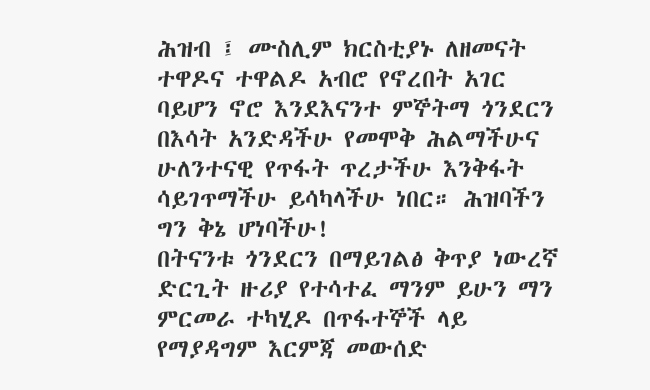ሕዝብ ፤ ሙስሊም ክርስቲያኑ ለዘመናት ተዋዶና ተዋልዶ አብሮ የኖረበት አገር ባይሆን ኖሮ እንደእናንተ ምኞትማ ጎንደርን በእሳት አንድዳችሁ የመሞቅ ሕልማችሁና ሁለንተናዊ የጥፋት ጥረታችሁ እንቅፋት ሳይገጥማችሁ ይሳካላችሁ ነበር። ሕዝባችን ግን ቅኔ ሆነባችሁ!
በትናንቱ ጎንደርን በማይገልፅ ቅጥያ ነውረኛ ድርጊት ዙሪያ የተሳተፈ ማንም ይሁን ማን ምርመራ ተካሂዶ በጥፋተኞች ላይ የማያዳግም እርምጃ መውሰድ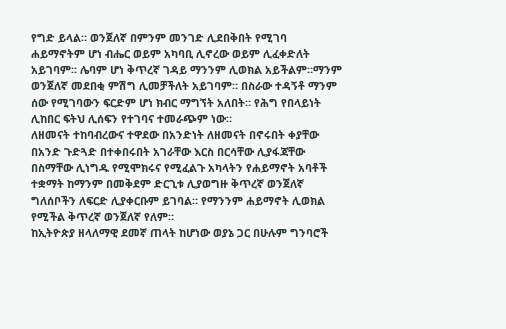የግድ ይላል። ወንጀለኛ በምንም መንገድ ሊደበቅበት የሚገባ ሐይማኖትም ሆነ ብሔር ወይም አካባቢ ሊኖረው ወይም ሊፈቀድለት አይገባም። ሌባም ሆነ ቅጥረኛ ገዳይ ማንንም ሊወክል አይችልም።ማንም ወንጀለኛ መደበቂ ምሽግ ሊመቻችለት አይገባም። በስራው ተዳኝቶ ማንም ሰው የሚገባውን ፍርድም ሆነ ክብር ማግኘት አለበት። የሕግ የበላይነት ሊከበር ፍትህ ሊሰፍን የተገባና ተመራጭም ነው።
ለዘመናት ተከባብረውና ተዋደው በአንድነት ለዘመናት በኖሩበት ቀያቸው በአንድ ጉድጓድ በተቀበሩበት አገራቸው እርስ በርሳቸው ሊያፋጃቸው በስማቸው ሊነግዱ የሚሞክሩና የሚፈልጉ አካላትን የሐይማኖት አባቶች ተቋማት ከማንም በመቅደም ድርጊቱ ሊያወግዙ ቅጥረኛ ወንጀለኛ ግለሰቦችን ለፍርድ ሊያቀርቡም ይገባል። የማንንም ሐይማኖት ሊወክል የሚችል ቅጥረኛ ወንጀለኛ የለም።
ከኢትዮጵያ ዘላለማዊ ደመኛ ጠላት ከሆነው ወያኔ ጋር በሁሉም ግንባሮች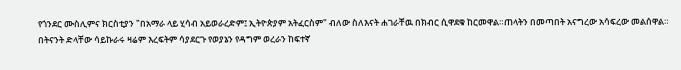የጎንደር ሙስሊምና ክርስቲያን "በአማራ ላይ ሂሳብ አይወራረድም፤ ኢትዮጵያም አትፈርስም" ብለው ስለእናት ሐገራቸዉ በክብር ሲዋደቁ ከርመዋል።ጠላትን በመጣበት አናግረው አሳፍረው መልሰዋል። በትናንት ድላቸው ሳይኩራሩ ዛሬም እረፍትም ሳያደርጉ የወያኔን የዳግም ወረራን ከፍተኛ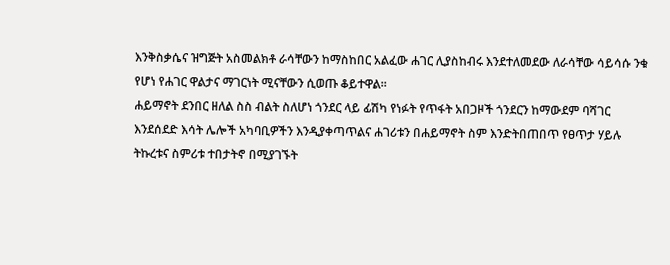እንቅስቃሴና ዝግጅት አስመልክቶ ራሳቸውን ከማስከበር አልፈው ሐገር ሊያስከብሩ እንደተለመደው ለራሳቸው ሳይሳሱ ንቁ የሆነ የሐገር ዋልታና ማገርነት ሚናቸውን ሲወጡ ቆይተዋል።
ሐይማኖት ደንበር ዘለል ስስ ብልት ስለሆነ ጎንደር ላይ ፊሽካ የነፉት የጥፋት አበጋዞች ጎንደርን ከማውደም ባሻገር እንደሰደድ እሳት ሌሎች አካባቢዎችን እንዲያቀጣጥልና ሐገሪቱን በሐይማኖት ስም እንድትበጠበጥ የፀጥታ ሃይሉ ትኩረቱና ስምሪቱ ተበታትኖ በሚያገኙት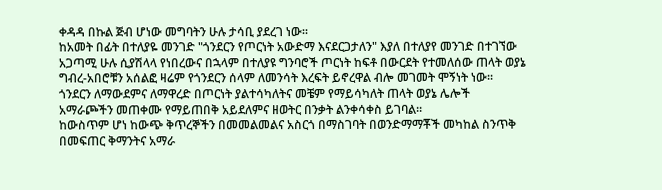ቀዳዳ በኩል ጅብ ሆነው መግባትን ሁሉ ታሳቢ ያደረገ ነው።
ከአመት በፊት በተለያዬ መንገድ "ጎንደርን የጦርነት አውድማ እናደርጋታለን" እያለ በተለያየ መንገድ በተገኘው አጋጣሚ ሁሉ ሲያሽላላ የነበረውና በኋላም በተለያዩ ግንባሮች ጦርነት ከፍቶ በውርደት የተመለሰው ጠላት ወያኔ ግብረ-አበሮቹን አሰልፎ ዛሬም የጎንደርን ሰላም ለመንሳት እረፍት ይኖረዋል ብሎ መገመት ሞኝነት ነው። ጎንደርን ለማውደምና ለማዋረድ በጦርነት ያልተሳካለትና መቼም የማይሳካለት ጠላት ወያኔ ሌሎች አማራጮችን መጠቀሙ የማይጠበቅ አይደለምና ዘወትር በንቃት ልንቀሳቀስ ይገባል።
ከውስጥም ሆነ ከውጭ ቅጥረኞችን በመመልመልና አስርጎ በማስገባት በወንድማማቾች መካከል ስንጥቅ በመፍጠር ቅማንትና አማራ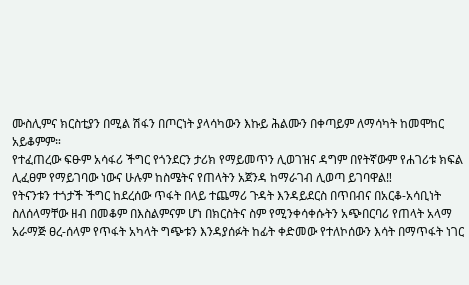ሙስሊምና ክርስቲያን በሚል ሽፋን በጦርነት ያላሳካውን እኩይ ሕልሙን በቀጣይም ለማሳካት ከመሞከር አይቆምም።
የተፈጠረው ፍፁም አሳፋሪ ችግር የጎንደርን ታሪክ የማይመጥን ሊወገዝና ዳግም በየትኛውም የሐገሪቱ ክፍል ሊፈፀም የማይገባው ነውና ሁሉም ከስሜትና የጠላትን አጀንዳ ከማራገብ ሊወጣ ይገባዋል‼
የትናንቱን ተጎታች ችግር ከደረሰው ጥፋት በላይ ተጨማሪ ጉዳት እንዳይደርስ በጥበብና በአርቆ-አሳቢነት ስለሰላማቸው ዘብ በመቆም በእስልምናም ሆነ በክርስትና ስም የሚንቀሳቀሱትን አጭበርባሪ የጠላት አላማ አራማጅ ፀረ-ሰላም የጥፋት አካላት ግጭቱን እንዳያሰፉት ከፊት ቀድመው የተለኮሰውን እሳት በማጥፋት ነገር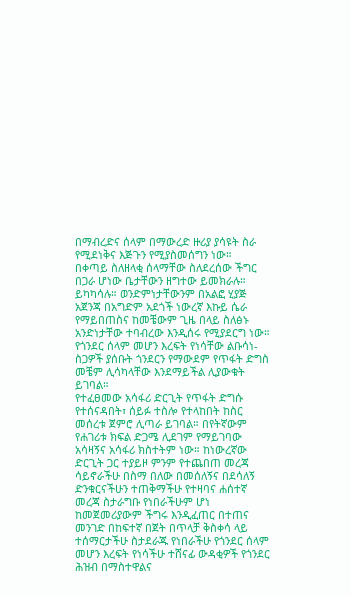በማብረድና ሰላም በማውረድ ዙሪያ ያሳዩት ስራ የሚደነቅና እጅጉን የሚያስመሰግን ነው።
በቀጣይ ስለዘላቂ ሰላማቸው ስለደረሰው ችግር በጋራ ሆነው ቤታቸውን ዘግተው ይመክራሉ። ይካካሳሉ። ወንድምነታቸውንም በአልፎ ሂያጅ አጀንጃ በአግድም አደጎች ነውረኛ እኩይ ሴራ የማይበጠስና ከመቼውም ጊዜ በላይ ስለፅኑ አንድነታቸው ተባብረው እንዲሰሩ የሚያደርግ ነው።
የጎንደር ሰላም መሆን እረፍት የነሳቸው ልቡሳነ-ስጋዎች ያሰቡት ጎንደርን የማውደም የጥፋት ድግስ መቼም ሊሳካላቸው እንደማይችል ሊያውቁት ይገባል።
የተፈፀመው አሳፋሪ ድርጊት የጥፋት ድግሱ የተሰናዳበት፣ ሰይፉ ተስሎ የተላከበት ከስር መሰረቱ ጀምሮ ሊጣራ ይገባል። በየትኛውም የሐገሪቱ ክፍል ድጋሜ ሊደገም የማይገባው አሳዛኝና አሳፋሪ ክስተትም ነው። ከነውረኛው ድርጊት ጋር ተያይዞ ምንም የተጨበጠ መረጃ ሳይኖራችሁ በስማ በለው በመሰለኝና በደሳለኝ ድንቁርናችሁን ተጠቅማችሁ የተዛባና ሐሰተኛ መረጃ ስታራግቡ የነበራችሁም ሆነ ከመጀመሪያውም ችግሩ እንዲፈጠር በተጠና መንገድ በከፍተኛ በጀት በጥላቻ ቅስቀሳ ላይ ተሰማርታችሁ ስታደራጁ የነበራችሁ የጎንደር ሰላም መሆን እረፍት የነሳችሁ ተሸናፊ ውዳቂዎች የጎንደር ሕዝብ በማስተዋልና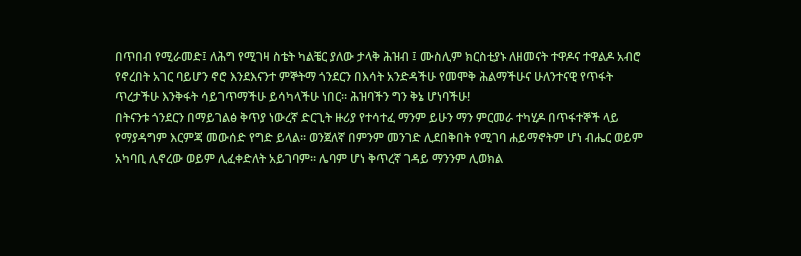በጥበብ የሚራመድ፤ ለሕግ የሚገዛ ስቴት ካልቼር ያለው ታላቅ ሕዝብ ፤ ሙስሊም ክርስቲያኑ ለዘመናት ተዋዶና ተዋልዶ አብሮ የኖረበት አገር ባይሆን ኖሮ እንደእናንተ ምኞትማ ጎንደርን በእሳት አንድዳችሁ የመሞቅ ሕልማችሁና ሁለንተናዊ የጥፋት ጥረታችሁ እንቅፋት ሳይገጥማችሁ ይሳካላችሁ ነበር። ሕዝባችን ግን ቅኔ ሆነባችሁ!
በትናንቱ ጎንደርን በማይገልፅ ቅጥያ ነውረኛ ድርጊት ዙሪያ የተሳተፈ ማንም ይሁን ማን ምርመራ ተካሂዶ በጥፋተኞች ላይ የማያዳግም እርምጃ መውሰድ የግድ ይላል። ወንጀለኛ በምንም መንገድ ሊደበቅበት የሚገባ ሐይማኖትም ሆነ ብሔር ወይም አካባቢ ሊኖረው ወይም ሊፈቀድለት አይገባም። ሌባም ሆነ ቅጥረኛ ገዳይ ማንንም ሊወክል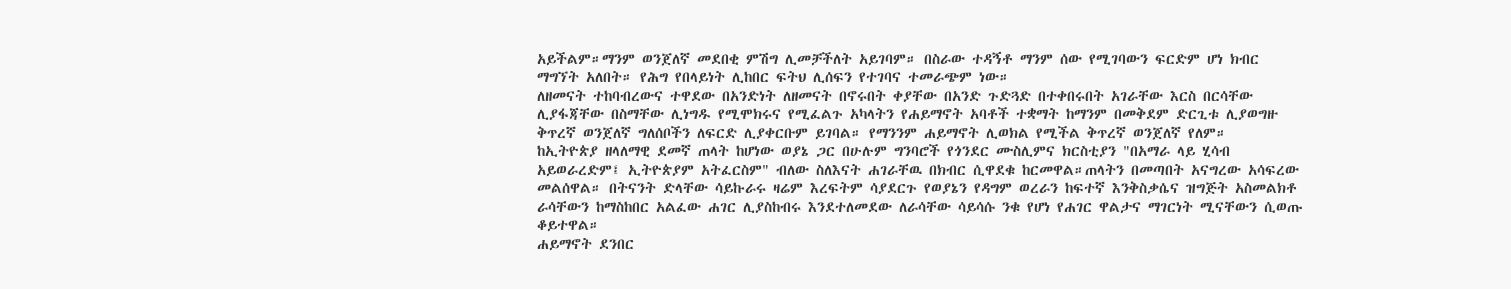አይችልም።ማንም ወንጀለኛ መደበቂ ምሽግ ሊመቻችለት አይገባም። በስራው ተዳኝቶ ማንም ሰው የሚገባውን ፍርድም ሆነ ክብር ማግኘት አለበት። የሕግ የበላይነት ሊከበር ፍትህ ሊሰፍን የተገባና ተመራጭም ነው።
ለዘመናት ተከባብረውና ተዋደው በአንድነት ለዘመናት በኖሩበት ቀያቸው በአንድ ጉድጓድ በተቀበሩበት አገራቸው እርስ በርሳቸው ሊያፋጃቸው በስማቸው ሊነግዱ የሚሞክሩና የሚፈልጉ አካላትን የሐይማኖት አባቶች ተቋማት ከማንም በመቅደም ድርጊቱ ሊያወግዙ ቅጥረኛ ወንጀለኛ ግለሰቦችን ለፍርድ ሊያቀርቡም ይገባል። የማንንም ሐይማኖት ሊወክል የሚችል ቅጥረኛ ወንጀለኛ የለም።
ከኢትዮጵያ ዘላለማዊ ደመኛ ጠላት ከሆነው ወያኔ ጋር በሁሉም ግንባሮች የጎንደር ሙስሊምና ክርስቲያን "በአማራ ላይ ሂሳብ አይወራረድም፤ ኢትዮጵያም አትፈርስም" ብለው ስለእናት ሐገራቸዉ በክብር ሲዋደቁ ከርመዋል።ጠላትን በመጣበት አናግረው አሳፍረው መልሰዋል። በትናንት ድላቸው ሳይኩራሩ ዛሬም እረፍትም ሳያደርጉ የወያኔን የዳግም ወረራን ከፍተኛ እንቅስቃሴና ዝግጅት አስመልክቶ ራሳቸውን ከማስከበር አልፈው ሐገር ሊያስከብሩ እንደተለመደው ለራሳቸው ሳይሳሱ ንቁ የሆነ የሐገር ዋልታና ማገርነት ሚናቸውን ሲወጡ ቆይተዋል።
ሐይማኖት ደንበር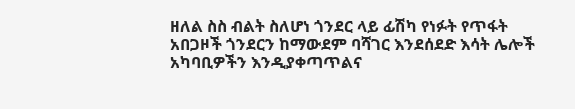ዘለል ስስ ብልት ስለሆነ ጎንደር ላይ ፊሽካ የነፉት የጥፋት አበጋዞች ጎንደርን ከማውደም ባሻገር እንደሰደድ እሳት ሌሎች አካባቢዎችን እንዲያቀጣጥልና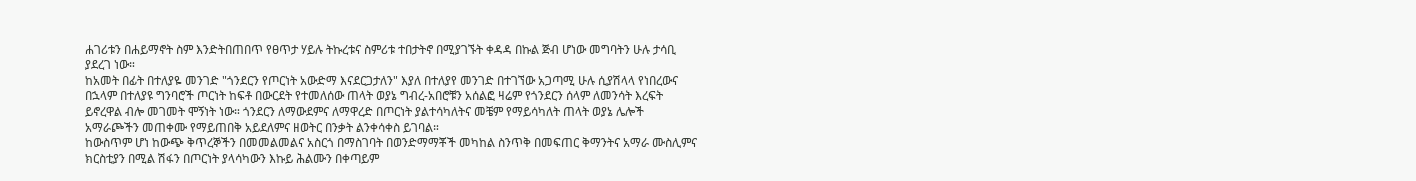ሐገሪቱን በሐይማኖት ስም እንድትበጠበጥ የፀጥታ ሃይሉ ትኩረቱና ስምሪቱ ተበታትኖ በሚያገኙት ቀዳዳ በኩል ጅብ ሆነው መግባትን ሁሉ ታሳቢ ያደረገ ነው።
ከአመት በፊት በተለያዬ መንገድ "ጎንደርን የጦርነት አውድማ እናደርጋታለን" እያለ በተለያየ መንገድ በተገኘው አጋጣሚ ሁሉ ሲያሽላላ የነበረውና በኋላም በተለያዩ ግንባሮች ጦርነት ከፍቶ በውርደት የተመለሰው ጠላት ወያኔ ግብረ-አበሮቹን አሰልፎ ዛሬም የጎንደርን ሰላም ለመንሳት እረፍት ይኖረዋል ብሎ መገመት ሞኝነት ነው። ጎንደርን ለማውደምና ለማዋረድ በጦርነት ያልተሳካለትና መቼም የማይሳካለት ጠላት ወያኔ ሌሎች አማራጮችን መጠቀሙ የማይጠበቅ አይደለምና ዘወትር በንቃት ልንቀሳቀስ ይገባል።
ከውስጥም ሆነ ከውጭ ቅጥረኞችን በመመልመልና አስርጎ በማስገባት በወንድማማቾች መካከል ስንጥቅ በመፍጠር ቅማንትና አማራ ሙስሊምና ክርስቲያን በሚል ሽፋን በጦርነት ያላሳካውን እኩይ ሕልሙን በቀጣይም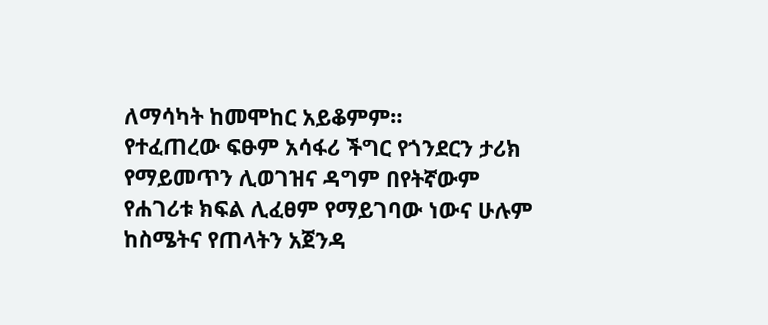ለማሳካት ከመሞከር አይቆምም።
የተፈጠረው ፍፁም አሳፋሪ ችግር የጎንደርን ታሪክ የማይመጥን ሊወገዝና ዳግም በየትኛውም የሐገሪቱ ክፍል ሊፈፀም የማይገባው ነውና ሁሉም ከስሜትና የጠላትን አጀንዳ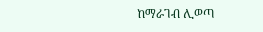ከማራገብ ሊወጣ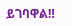ይገባዋል‼